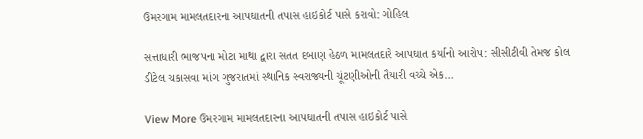ઉમરગામ મામલતદારના આપઘાતની તપાસ હાઇકોર્ટ પાસે કરાવો: ગોહિલ

સત્તાધારી ભાજપના મોટા માથા દ્વારા સતત દબાણ હેઠળ મામલતદારે આપઘાત કર્યાનો આરોપ: સીસીટીવી તેમજ કોલ ડીટેલ ચકાસવા માંગ ગુજરાતમાં સ્થાનિક સ્વરાજ્યની ચૂંટણીઓની તૈયારી વચ્ચે એક…

View More ઉમરગામ મામલતદારના આપઘાતની તપાસ હાઇકોર્ટ પાસે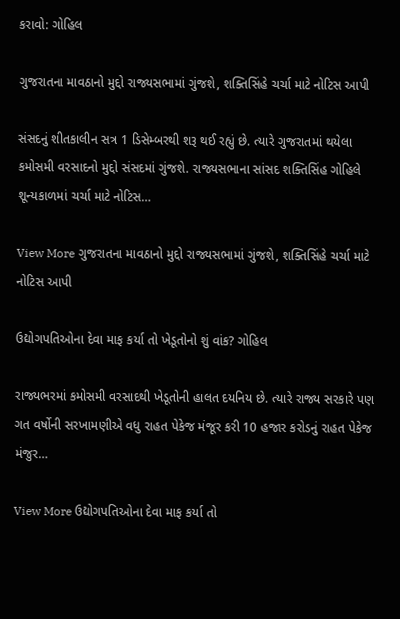કરાવો: ગોહિલ

ગુજરાતના માવઠાનો મુદ્દો રાજ્યસભામાં ગુંજશે, શક્તિસિંહે ચર્ચા માટે નોટિસ આપી

સંસદનું શીતકાલીન સત્ર 1 ડિસેમ્બરથી શરૂ થઈ રહ્યું છે. ત્યારે ગુજરાતમાં થયેલા કમોસમી વરસાદનો મુદ્દો સંસદમાં ગુંજશે. રાજ્યસભાના સાંસદ શક્તિસિંહ ગોહિલે શૂન્યકાળમાં ચર્ચા માટે નોટિસ…

View More ગુજરાતના માવઠાનો મુદ્દો રાજ્યસભામાં ગુંજશે, શક્તિસિંહે ચર્ચા માટે નોટિસ આપી

ઉદ્યોગપતિઓના દેવા માફ કર્યા તો ખેડૂતોનો શું વાંક? ગોહિલ

રાજ્યભરમાં કમોસમી વરસાદથી ખેડૂતોની હાલત દયનિય છે. ત્યારે રાજ્ય સરકારે પણ ગત વર્ષોની સરખામણીએ વધુ રાહત પેકેજ મંજૂર કરી 10 હજાર કરોડનું રાહત પેકેજ મંજુર…

View More ઉદ્યોગપતિઓના દેવા માફ કર્યા તો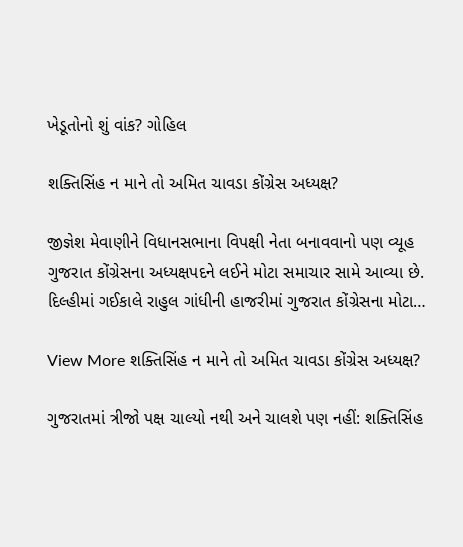ખેડૂતોનો શું વાંક? ગોહિલ

શક્તિસિંહ ન માને તો અમિત ચાવડા કોંગ્રેસ અધ્યક્ષ?

જીજ્ઞેશ મેવાણીને વિધાનસભાના વિપક્ષી નેતા બનાવવાનો પણ વ્યૂહ ગુજરાત કોંગ્રેસના અધ્યક્ષપદને લઈને મોટા સમાચાર સામે આવ્યા છે. દિલ્હીમાં ગઈકાલે રાહુલ ગાંધીની હાજરીમાં ગુજરાત કોંગ્રેસના મોટા…

View More શક્તિસિંહ ન માને તો અમિત ચાવડા કોંગ્રેસ અધ્યક્ષ?

ગુજરાતમાં ત્રીજો પક્ષ ચાલ્યો નથી અને ચાલશે પણ નહીં: શક્તિસિંહ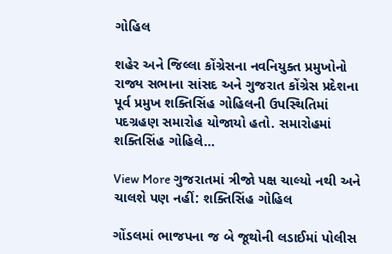ગોહિલ

શહેર અને જિલ્લા કોંગ્રેસના નવનિયુક્ત પ્રમુખોનો રાજ્ય સભાના સાંસદ અને ગુજરાત કોંગ્રેસ પ્રદેશના પૂર્વ પ્રમુખ શક્તિસિંહ ગોહિલની ઉપસ્થિતિમાં પદગ્રહણ સમારોહ યોજાયો હતો. સમારોહમાં શક્તિસિંહ ગોહિલે…

View More ગુજરાતમાં ત્રીજો પક્ષ ચાલ્યો નથી અને ચાલશે પણ નહીં: શક્તિસિંહ ગોહિલ

ગોંડલમાં ભાજપના જ બે જૂથોની લડાઈમાં પોલીસ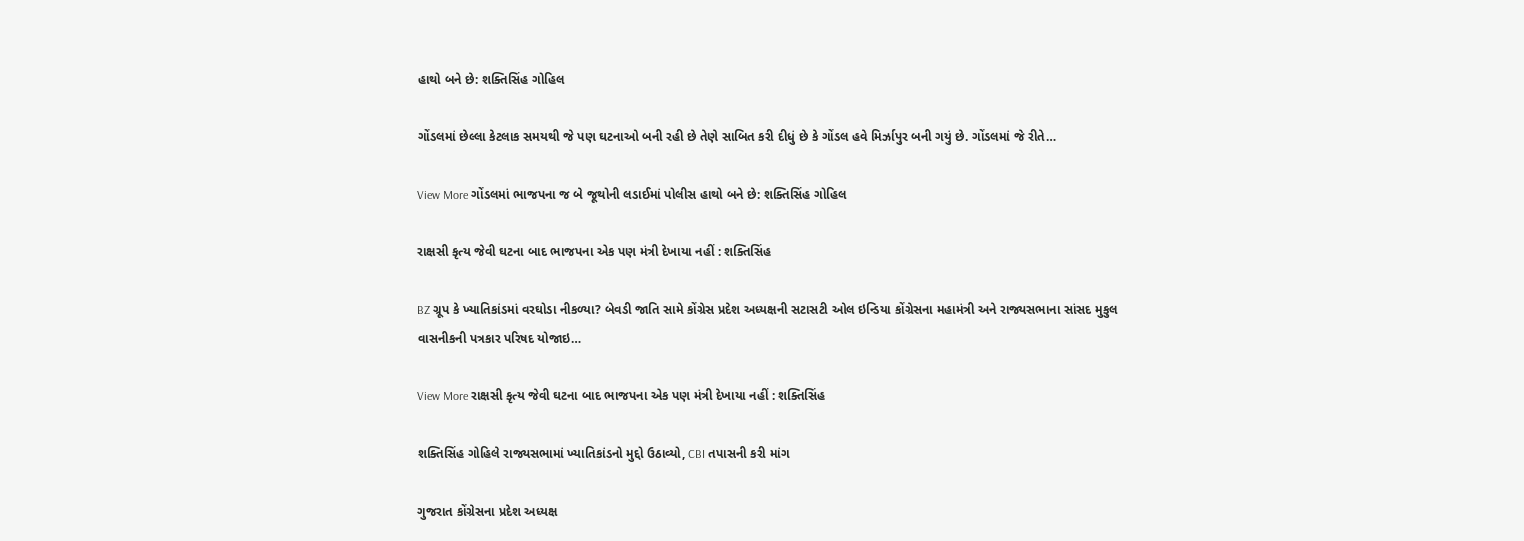હાથો બને છે: શક્તિસિંહ ગોહિલ

ગોંડલમાં છેલ્લા કેટલાક સમયથી જે પણ ઘટનાઓ બની રહી છે તેણે સાબિત કરી દીધું છે કે ગોંડલ હવે મિર્ઝાપુર બની ગયું છે. ગોંડલમાં જે રીતે…

View More ગોંડલમાં ભાજપના જ બે જૂથોની લડાઈમાં પોલીસ હાથો બને છે: શક્તિસિંહ ગોહિલ

રાક્ષસી કૃત્ય જેવી ઘટના બાદ ભાજપના એક પણ મંત્રી દેખાયા નહીં : શક્તિસિંહ

BZ ગ્રૂપ કે ખ્યાતિકાંડમાં વરઘોડા નીકળ્યા? બેવડી જાતિ સામે કોંગ્રેસ પ્રદેશ અધ્યક્ષની સટાસટી ઓલ ઇન્ડિયા કોંગ્રેસના મહામંત્રી અને રાજ્યસભાના સાંસદ મુકુલ વાસનીકની પત્રકાર પરિષદ યોજાઇ…

View More રાક્ષસી કૃત્ય જેવી ઘટના બાદ ભાજપના એક પણ મંત્રી દેખાયા નહીં : શક્તિસિંહ

શક્તિસિંહ ગોહિલે રાજ્યસભામાં ખ્યાતિકાંડનો મુદ્દો ઉઠાવ્યો, CBI તપાસની કરી માંગ

ગુજરાત કોંગ્રેસના પ્રદેશ અધ્યક્ષ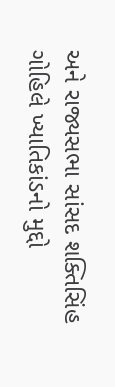અને રાજ્યસભા સાંસદ શક્તિસિંહ ગોહિલે ખ્યાતિકાંડનો મુદ્દો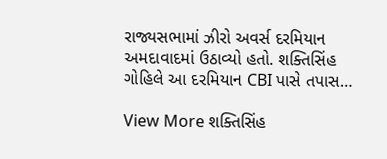રાજ્યસભામાં ઝીરો અવર્સ દરમિયાન અમદાવાદમાં ઉઠાવ્યો હતો. શક્તિસિંહ ગોહિલે આ દરમિયાન CBI પાસે તપાસ…

View More શક્તિસિંહ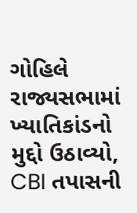ગોહિલે રાજ્યસભામાં ખ્યાતિકાંડનો મુદ્દો ઉઠાવ્યો, CBI તપાસની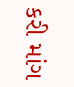કરી માંગ